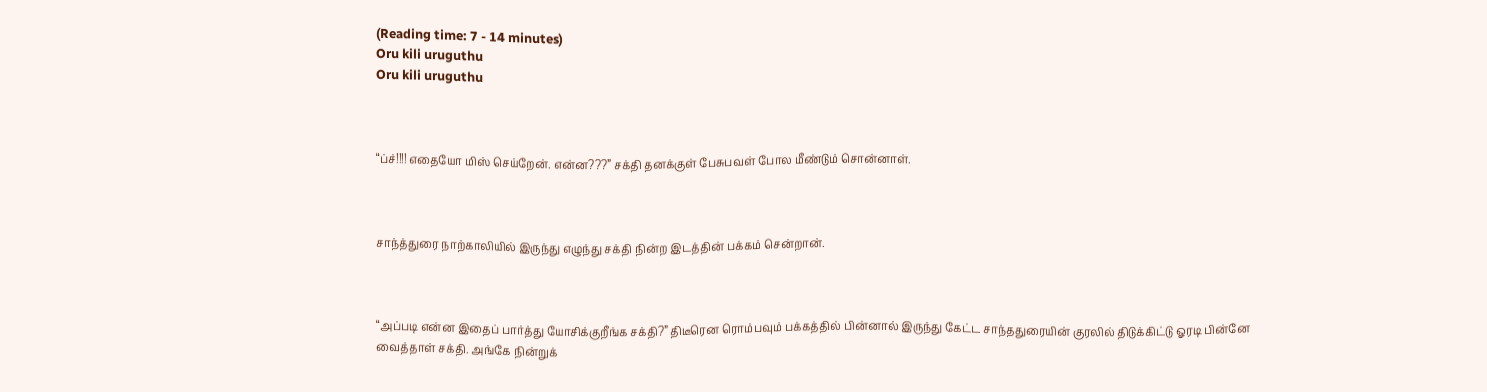(Reading time: 7 - 14 minutes)
Oru kili uruguthu
Oru kili uruguthu



“ப்ச்!!!! எதையோ மிஸ் செய்றேன். என்ன???” சக்தி தனக்குள் பேசுபவள் போல மீண்டும் சொன்னாள்.



சாந்த்துரை நாற்காலியில் இருந்து எழுந்து சக்தி நின்ற இடத்தின் பக்கம் சென்றான்.



“அப்படி என்ன இதைப் பார்த்து யோசிக்குறீங்க சக்தி?” திடீரென ரொம்பவும் பக்கத்தில் பின்னால் இருந்து கேட்ட சாந்ததுரையின் குரலில் திடுக்கிட்டு ஓரடி பின்னே வைத்தாள் சக்தி. அங்கே நின்றுக்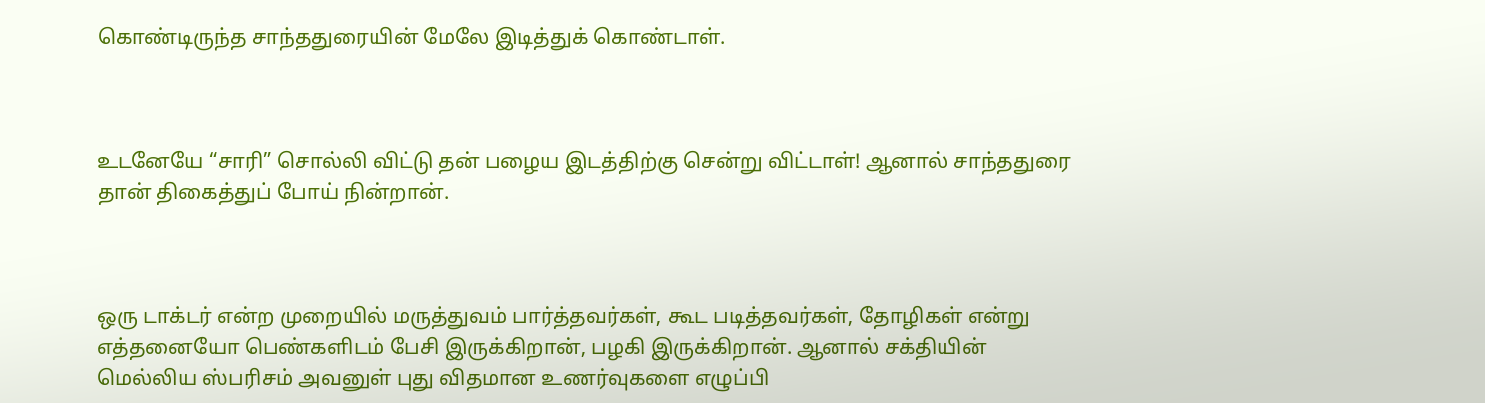கொண்டிருந்த சாந்ததுரையின் மேலே இடித்துக் கொண்டாள்.



உடனேயே “சாரி” சொல்லி விட்டு தன் பழைய இடத்திற்கு சென்று விட்டாள்! ஆனால் சாந்ததுரை தான் திகைத்துப் போய் நின்றான்.



ஒரு டாக்டர் என்ற முறையில் மருத்துவம் பார்த்தவர்கள், கூட படித்தவர்கள், தோழிகள் என்று எத்தனையோ பெண்களிடம் பேசி இருக்கிறான், பழகி இருக்கிறான். ஆனால் சக்தியின் மெல்லிய ஸ்பரிசம் அவனுள் புது விதமான உணர்வுகளை எழுப்பி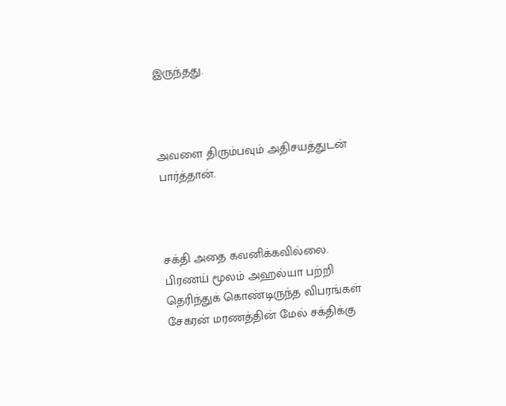இருந்தது.



அவளை திரும்பவும் அதிசயத்துடன் பார்த்தான்.



சக்தி அதை கவனிக்கவில்லை. பிரணய் மூலம் அஹல்யா பற்றி தெரிந்துக் கொண்டிருந்த விபரங்கள் சேகரன் மரணத்தின் மேல் சக்திக்கு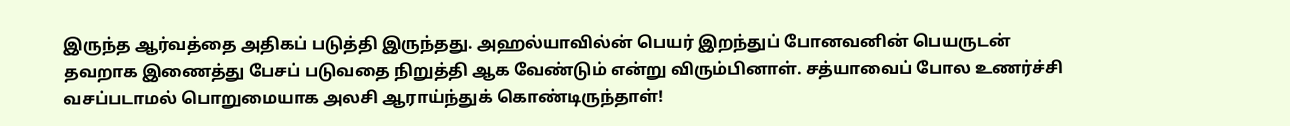இருந்த ஆர்வத்தை அதிகப் படுத்தி இருந்தது. அஹல்யாவில்ன் பெயர் இறந்துப் போனவனின் பெயருடன் தவறாக இணைத்து பேசப் படுவதை நிறுத்தி ஆக வேண்டும் என்று விரும்பினாள். சத்யாவைப் போல உணர்ச்சி வசப்படாமல் பொறுமையாக அலசி ஆராய்ந்துக் கொண்டிருந்தாள்!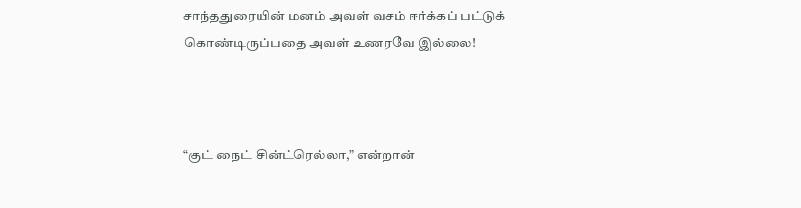சாந்ததுரையின் மனம் அவள் வசம் ஈர்க்கப் பட்டுக் கொண்டிருப்பதை அவள் உணரவே இல்லை!



“குட் நைட் சின்ட்ரெல்லா,” என்றான்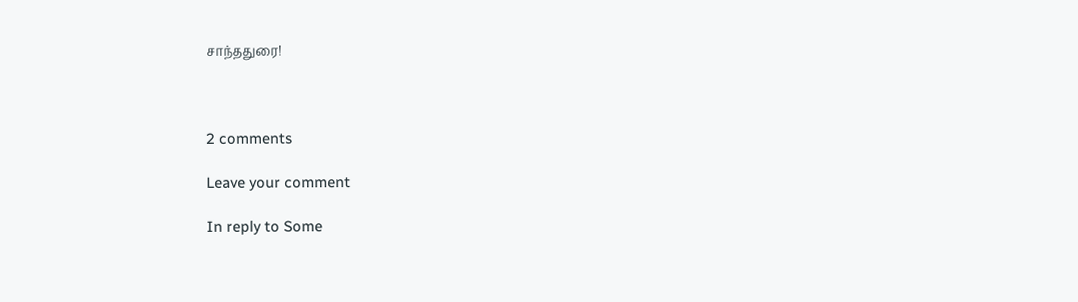சாந்ததுரை!



2 comments

Leave your comment

In reply to Some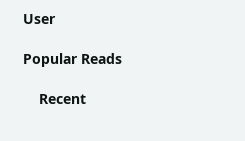User

Popular Reads

    Recent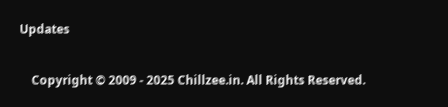Updates

    Copyright © 2009 - 2025 Chillzee.in. All Rights Reserved.